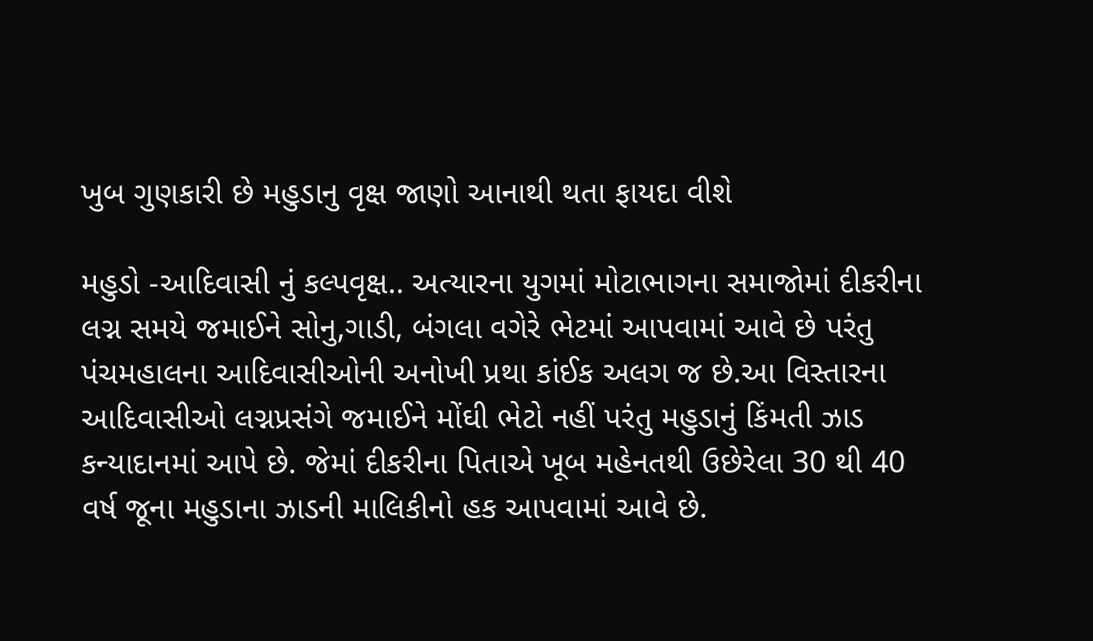ખુબ ગુણકારી છે મહુડાનુ વૃક્ષ જાણો આનાથી થતા ફાયદા વીશે

મહુડો -આદિવાસી નું કલ્પવૃક્ષ.. અત્યારના યુગમાં મોટાભાગના સમાજોમાં દીકરીના લગ્ન સમયે જમાઈને સોનુ,ગાડી, બંગલા વગેરે ભેટમાં આપવામાં આવે છે પરંતુ પંચમહાલના આદિવાસીઓની અનોખી પ્રથા કાંઈક અલગ જ છે.આ વિસ્તારના આદિવાસીઓ લગ્નપ્રસંગે જમાઈને મોંઘી ભેટો નહીં પરંતુ મહુડાનું કિંમતી ઝાડ કન્યાદાનમાં આપે છે. જેમાં દીકરીના પિતાએ ખૂબ મહેનતથી ઉછેરેલા 30 થી 40 વર્ષ જૂના મહુડાના ઝાડની માલિકીનો હક આપવામાં આવે છે.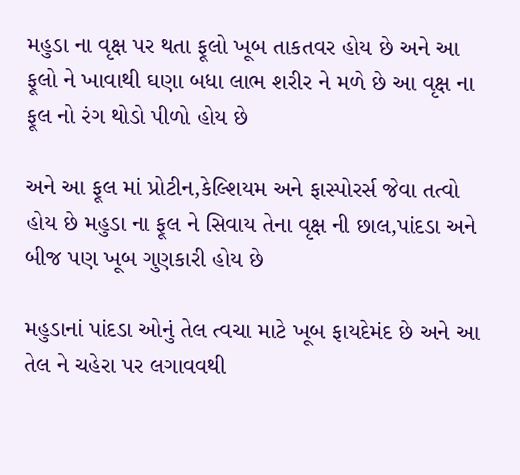મહુડા ના વૃક્ષ પર થતા ફૂલો ખૂબ તાકતવર હોય છે અને આ ફૂલો ને ખાવાથી ઘણા બધા લાભ શરીર ને મળે છે આ વૃક્ષ ના ફૂલ નો રંગ થોડો પીળો હોય છે

અને આ ફૂલ માં પ્રોટીન,કેલ્શિયમ અને ફાસ્પોરર્સ જેવા તત્વો હોય છે મહુડા ના ફૂલ ને સિવાય તેના વૃક્ષ ની છાલ,પાંદડા અને બીજ પણ ખૂબ ગુણકારી હોય છે

મહુડાનાં પાંદડા ઓનું તેલ ત્વચા માટે ખૂબ ફાયદેમંદ છે અને આ તેલ ને ચહેરા પર લગાવવથી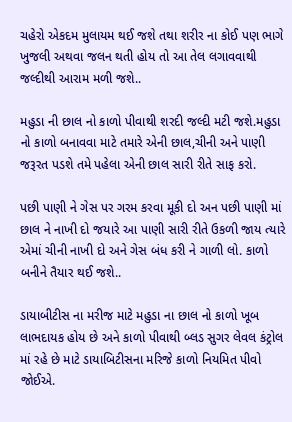ચહેરો એકદમ મુલાયમ થઈ જશે તથા શરીર ના કોઈ પણ ભાગે ખુજલી અથવા જલન થતી હોય તો આ તેલ લગાવવાથી જલ્દીથી આરામ મળી જશે..

મહુડા ની છાલ નો કાળો પીવાથી શરદી જલ્દી મટી જશે.મહુડા નો કાળો બનાવવા માટે તમારે એની છાલ,ચીની અને પાણી જરૂરત પડશે તમે પહેલા એની છાલ સારી રીતે સાફ કરો.

પછી પાણી ને ગેસ પર ગરમ કરવા મૂકી દો અન પછી પાણી માં છાલ ને નાખી દો જયારે આ પાણી સારી રીતે ઉકળી જાય ત્યારે એમાં ચીની નાખી દો અને ગેસ બંધ કરી ને ગાળી લો. કાળો બનીને તૈયાર થઈ જશે..

ડાયાબીટીસ ના મરીજ માટે મહુડા ના છાલ નો કાળો ખૂબ લાભદાયક હોય છે અને કાળો પીવાથી બ્લડ સુગર લેવલ કંટ્રોલ માં રહે છે માટે ડાયાબિટીસના મરિજે કાળો નિયમિત પીવો જોઈએ.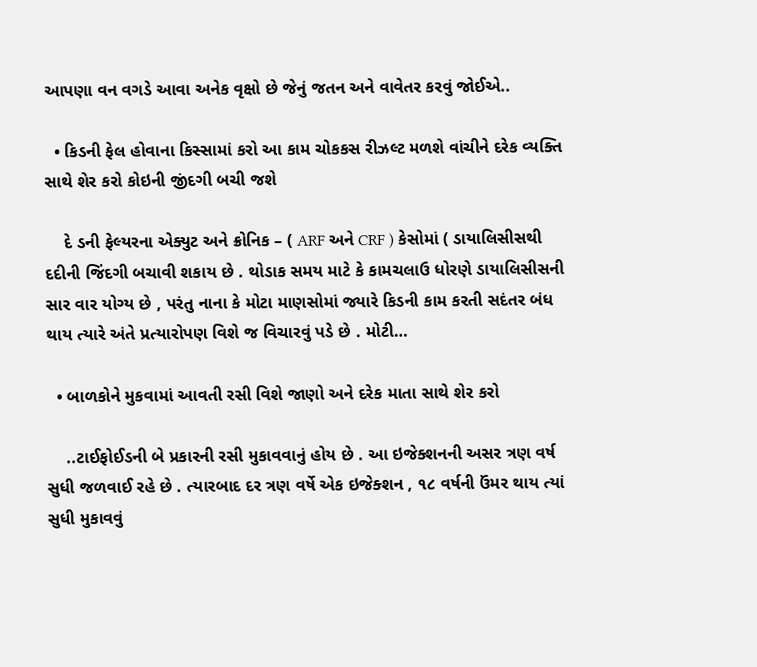આપણા વન વગડે આવા અનેક વૃક્ષો છે જેનું જતન અને વાવેતર કરવું જોઈએ..

  • કિડની ફેલ હોવાના કિસ્સામાં કરો આ કામ ચોકકસ રીઝલ્ટ મળશે વાંચીને દરેક વ્યક્તિ સાથે શેર કરો કોઇની જીંદગી બચી જશે

    દે ડની ફેલ્યરના એક્યુટ અને ક્રોનિક – ( ARF અને CRF ) કેસોમાં ( ડાયાલિસીસથી દદીની જિંદગી બચાવી શકાય છે . થોડાક સમય માટે કે કામચલાઉ ધોરણે ડાયાલિસીસની સાર વાર યોગ્ય છે , પરંતુ નાના કે મોટા માણસોમાં જ્યારે કિડની કામ કરતી સદંતર બંધ થાય ત્યારે અંતે પ્રત્યારોપણ વિશે જ વિચારવું પડે છે . મોટી…

  • બાળકોને મુકવામાં આવતી રસી વિશે જાણો અને દરેક માતા સાથે શેર કરો

    ..ટાઈફોઈડની બે પ્રકારની રસી મુકાવવાનું હોય છે . આ ઇજેક્શનની અસર ત્રણ વર્ષ સુધી જળવાઈ રહે છે . ત્યારબાદ દર ત્રણ વર્ષે એક ઇજેક્શન , ૧૮ વર્ષની ઉંમર થાય ત્યાં સુધી મુકાવવું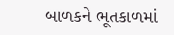બાળકને ભૂતકાળમાં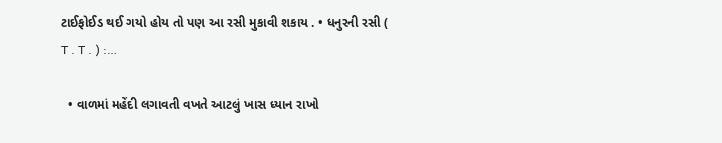ટાઈફોઈડ થઈ ગયો હોય તો પણ આ રસી મુકાવી શકાય . • ધનુરની રસી ( T . T . ) :…

  • વાળમાં મહેંદી લગાવતી વખતે આટલું ખાસ ધ્યાન રાખો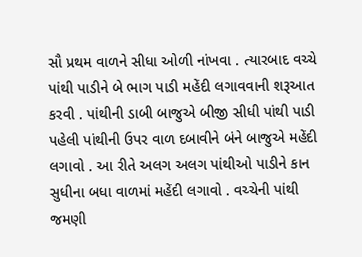સૌ પ્રથમ વાળને સીધા ઓળી નાંખવા . ત્યારબાદ વચ્ચે પાંથી પાડીને બે ભાગ પાડી મહેંદી લગાવવાની શરૂઆત કરવી . પાંથીની ડાબી બાજુએ બીજી સીધી પાંથી પાડી પહેલી પાંથીની ઉપર વાળ દબાવીને બંને બાજુએ મહેંદી લગાવો . આ રીતે અલગ અલગ પાંથીઓ પાડીને કાન સુધીના બધા વાળમાં મહેંદી લગાવો . વચ્ચેની પાંથી જમણી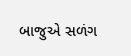બાજુએ સળંગ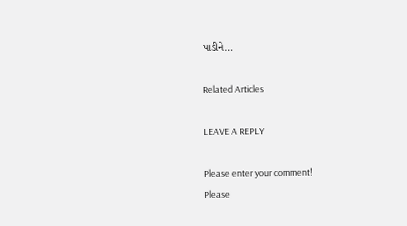પાડીને…

Related Articles

LEAVE A REPLY

Please enter your comment!
Please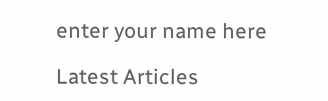enter your name here

Latest Articles